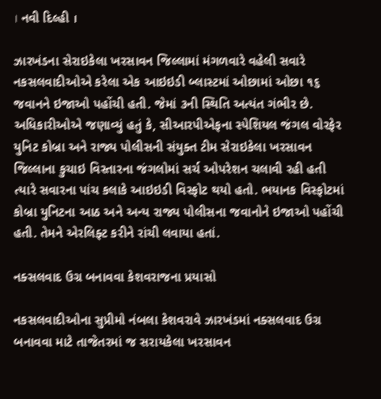। નવી દિલ્હી ।

ઝારખંડના સેરાઇકેલા ખરસાવન જિલ્લામાં મંગળવારે વહેલી સવારે નકસલવાદીઓએ કરેલા એક આઇઇડી બ્લાસ્ટમાં ઓછામાં ઓછા ૧૬ જવાનને ઇજાઓ પહોંચી હતી. જેમાં ૩ની સ્થિતિ અત્યંત ગંભીર છે. અધિકારીઓએ જણાવ્યું હતું કે, સીઆરપીએફના સ્પેશિયલ જંગલ વોરફેર યુનિટ કોબ્રા અને રાજ્ય પોલીસની સંયુક્ત ટીમ સેરાઇકેલા ખરસાવન જિલ્લાના કુચાઇ વિસ્તારના જંગલોમાં સર્ચ ઓપરેશન ચલાવી રહી હતી ત્યારે સવારના પાંચ કલાકે આઇઇડી વિસ્ફોટ થયો હતો. ભયાનક વિસ્ફોટમાં કોબ્રા યુનિટના આઠ અને અન્ય રાજ્ય પોલીસના જવાનોને ઇજાઓ પહોંચી હતી. તેમને એરલિફ્ટ કરીને રાંચી લવાયા હતાં.

નક્સલવાદ ઉગ્ર બનાવવા કેશવરાજના પ્રયાસો

નકસલવાદીઓના સુપ્રીમો નંબલા કેશવરાવે ઝારખંડમાં નક્સલવાદ ઉગ્ર બનાવવા માટે તાજેતરમાં જ સરાયકેલા ખરસાવન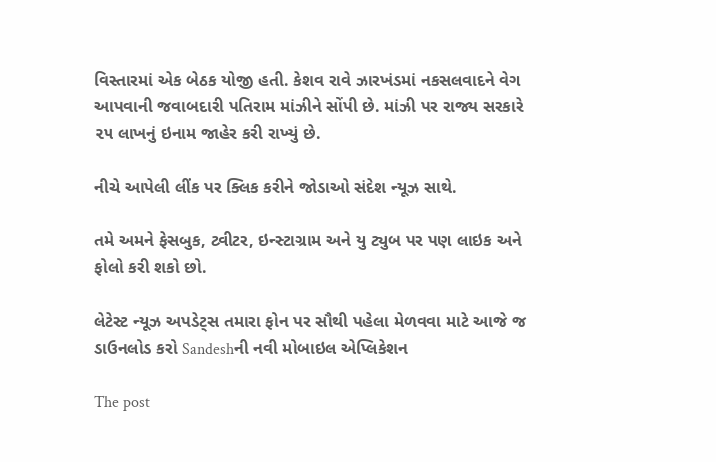વિસ્તારમાં એક બેઠક યોજી હતી. કેશવ રાવે ઝારખંડમાં નકસલવાદને વેગ આપવાની જવાબદારી પતિરામ માંઝીને સોંપી છે. માંઝી પર રાજ્ય સરકારે ૨૫ લાખનું ઇનામ જાહેર કરી રાખ્યું છે.

નીચે આપેલી લીંક પર ક્લિક કરીને જોડાઓ સંદેશ ન્યૂઝ સાથે.

તમે અમને ફેસબુક, ટ્વીટર, ઇન્સ્ટાગ્રામ અને યુ ટ્યુબ પર પણ લાઇક અને ફોલો કરી શકો છો.

લેટેસ્ટ ન્યૂઝ અપડેટ્સ તમારા ફોન પર સૌથી પહેલા મેળવવા માટે આજે જ ડાઉનલોડ કરો Sandeshની નવી મોબાઇલ એપ્લિકેશન

The post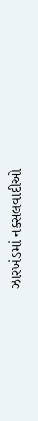ઝારખંડમાં નક્સલવાદીઓ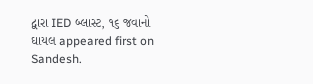દ્વારા IED બ્લાસ્ટ, ૧૬ જવાનો ઘાયલ appeared first on Sandesh.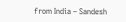from India – Sandesh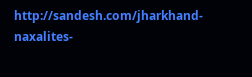http://sandesh.com/jharkhand-naxalites-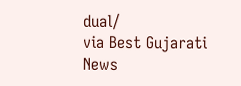dual/
via Best Gujarati News